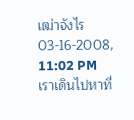เฒ่าจังไร
03-16-2008, 11:02 PM
เราเดินไปหาที่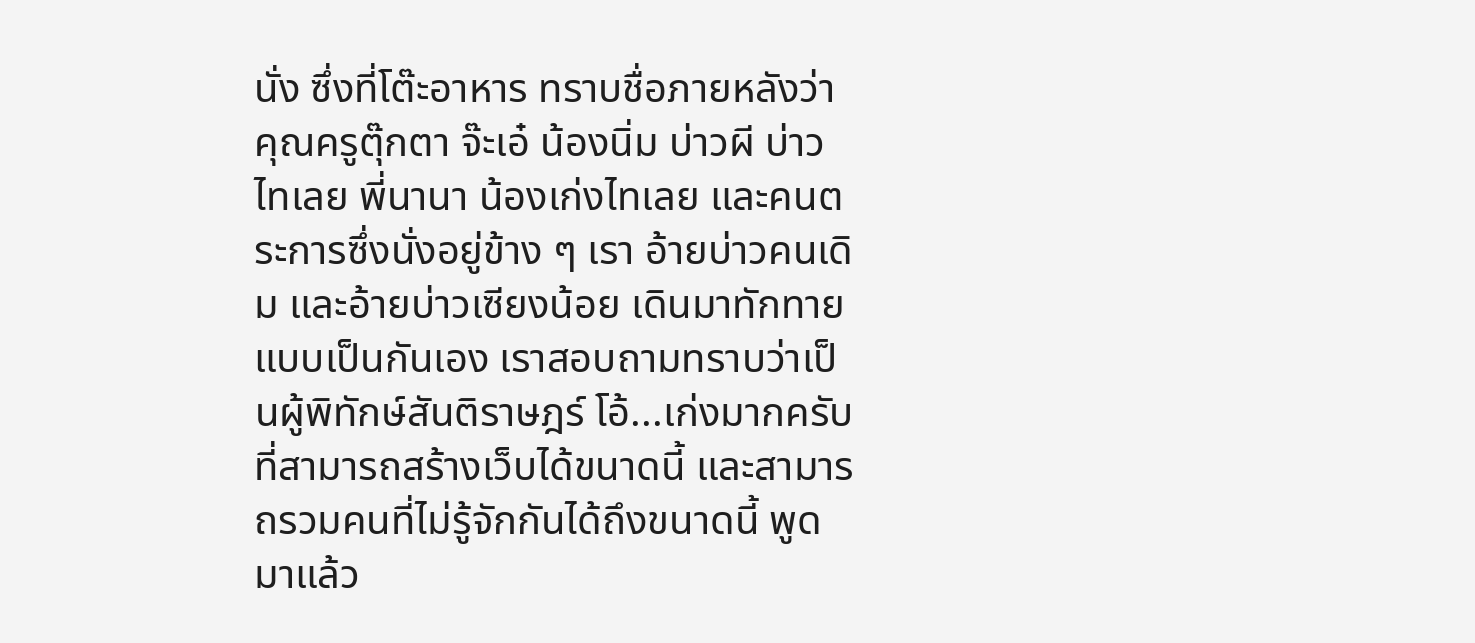นั่ง ซึ่งที่โต๊ะอาหาร ทราบชื่อภายหลังว่าคุณครูตุ๊กตา จ๊ะเอ๋ น้องนิ่ม บ่าวผี บ่าวไทเลย พี่นานา น้องเก่งไทเลย และคนตระการซึ่งนั่งอยู่ข้าง ๆ เรา อ้ายบ่าวคนเดิม และอ้ายบ่าวเซียงน้อย เดินมาทักทายแบบเป็นกันเอง เราสอบถามทราบว่าเป็นผู้พิทักษ์สันติราษฎร์ โอ้...เก่งมากครับ ที่สามารถสร้างเว็บได้ขนาดนี้ และสามารถรวมคนที่ไม่รู้จักกันได้ถึงขนาดนี้ พูดมาแล้ว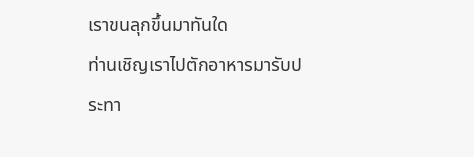เราขนลุกขึ้นมาทันใด
ท่านเชิญเราไปตักอาหารมารับประทา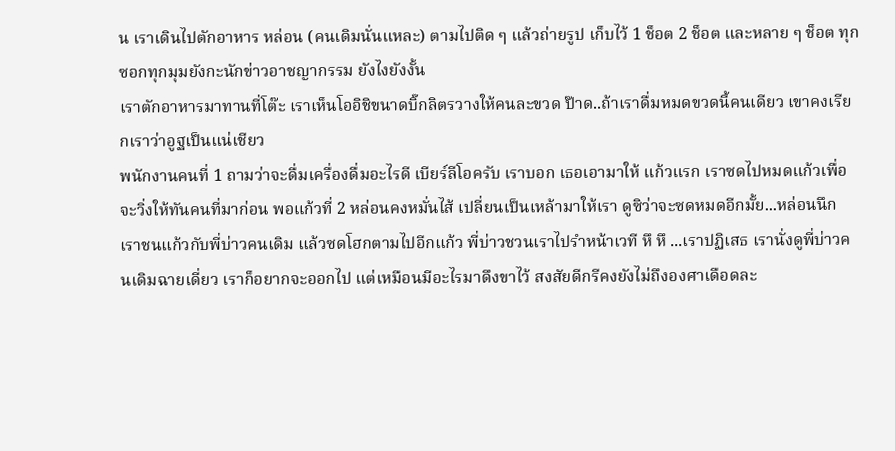น เราเดินไปตักอาหาร หล่อน (คนเดิมนั่นแหละ) ตามไปติด ๆ แล้วถ่ายรูป เก็บไว้ 1 ช็อต 2 ช็อต และหลาย ๆ ช็อต ทุกซอกทุกมุมยังกะนักข่าวอาชญากรรม ยังไงยังงั้น
เราตักอาหารมาทานที่โต๊ะ เราเห็นโออิชิขนาดบิ๊กลิตรวางให้คนละขวด ป๊าด..ถ้าเราดื่มหมดขวดนี้คนเดียว เขาคงเรียกเราว่าอูฐเป็นแน่เชียว
พนักงานคนที่ 1 ถามว่าจะดื่มเครื่องดื่มอะไรดี เบียร์ลีโอครับ เราบอก เธอเอามาให้ แก้วแรก เราซดไปหมดแก้วเพื่อจะวิ่งให้ทันคนที่มาก่อน พอแก้วที่ 2 หล่อนคงหมั่นไส้ เปลี่ยนเป็นเหล้ามาให้เรา ดูซิว่าจะซดหมดอีกมั้ย...หล่อนนึก
เราชนแก้วกับพี่บ่าวคนเดิม แล้วซดโฮกตามไปอีกแก้ว พี่บ่าวชวนเราไปรำหน้าเวที หึ หึ ...เราปฏิเสธ เรานั่งดูพี่บ่าวคนเดิมฉายเดี่ยว เราก็อยากจะออกไป แต่เหมือนมีอะไรมาดึงขาไว้ สงสัยดีกรีคงยังไม่ถึงองศาเดือดละ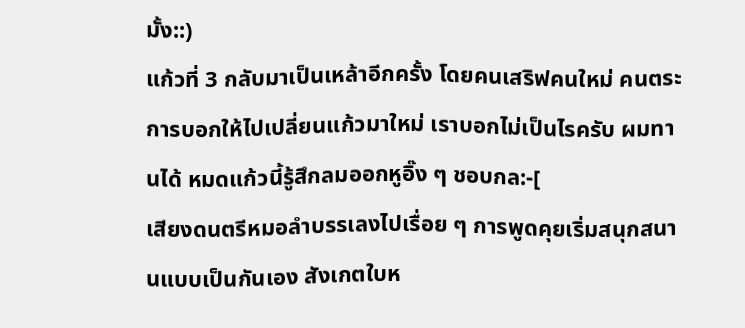มั้ง::)
แก้วที่ 3 กลับมาเป็นเหล้าอีกครั้ง โดยคนเสริฟคนใหม่ คนตระการบอกให้ไปเปลี่ยนแก้วมาใหม่ เราบอกไม่เป็นไรครับ ผมทานได้ หมดแก้วนี้รู้สึกลมออกหูอิ๊ง ๆ ชอบกล:-[
เสียงดนตรีหมอลำบรรเลงไปเรื่อย ๆ การพูดคุยเริ่มสนุกสนานแบบเป็นกันเอง สังเกตใบห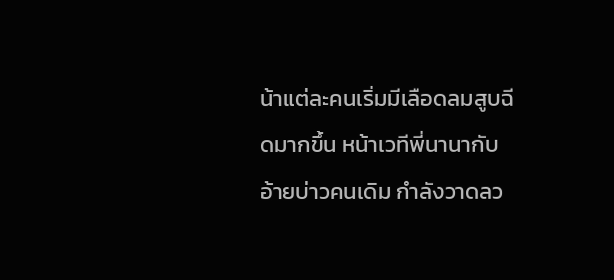น้าแต่ละคนเริ่มมีเลือดลมสูบฉีดมากขึ้น หน้าเวทีพี่นานากับอ้ายบ่าวคนเดิม กำลังวาดลว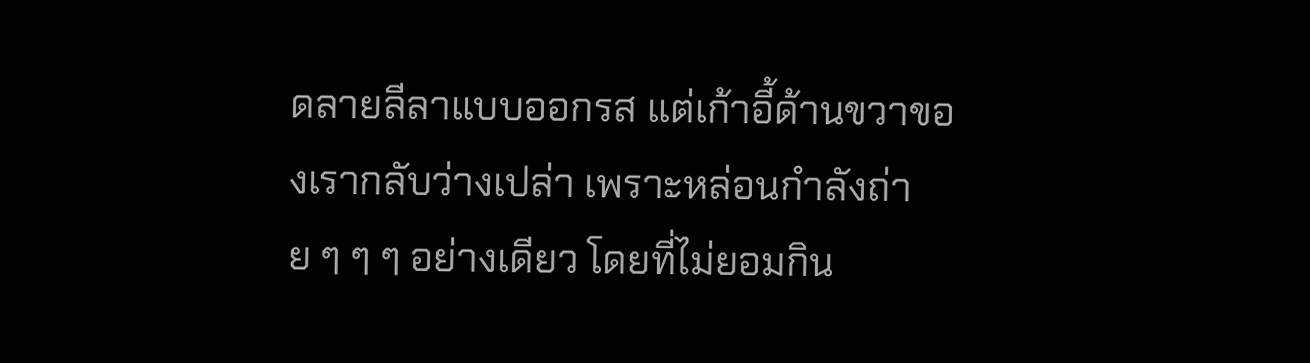ดลายลีลาแบบออกรส แต่เก้าอี้ด้านขวาของเรากลับว่างเปล่า เพราะหล่อนกำลังถ่าย ๆ ๆ ๆ อย่างเดียว โดยที่ไม่ยอมกิน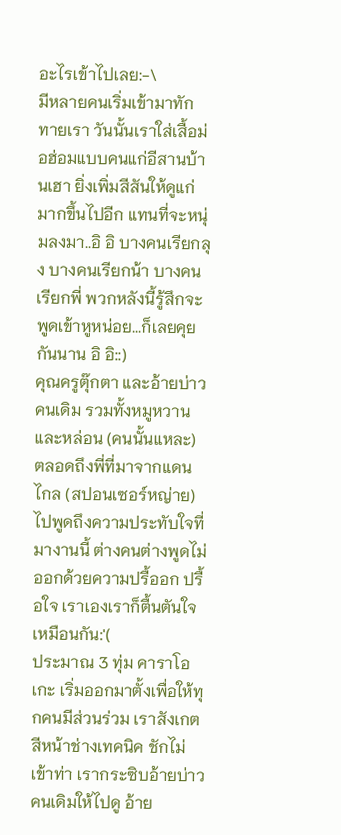อะไรเข้าไปเลย:-\
มีหลายคนเริ่มเข้ามาทักทายเรา วันนั้นเราใส่เสื้อม่อฮ่อมแบบคนแก่อีสานบ้านเฮา ยิ่งเพิ่มสีสันให้ดูแก่มากขึ้นไปอีก แทนที่จะหนุ่มลงมา..อิ อิ บางคนเรียกลุง บางคนเรียกน้า บางคนเรียกพี่ พวกหลังนี้รู้สึกจะพูดเข้าหูหน่อย...ก็เลยคุยกันนาน อิ อิ::)
คุณครูตุ๊กตา และอ้ายบ่าวคนเดิม รวมทั้งหมูหวาน และหล่อน (คนนั้นแหละ) ตลอดถึงพี่ที่มาจากแดนไกล (สปอนเซอร์หญ่าย) ไปพูดถึงความประทับใจที่มางานนี้ ต่างคนต่างพูดไม่ออกด้วยความปรื้ออก ปรื้อใจ เราเองเราก็ตื้นตันใจเหมือนกัน:'(
ประมาณ 3 ทุ่ม คาราโอเกะ เริ่มออกมาตั้งเพื่อให้ทุกคนมีส่วนร่วม เราสังเกตสีหน้าช่างเทคนิค ชักไม่เข้าท่า เรากระซิบอ้ายบ่าวคนเดิมให้ไปดู อ้าย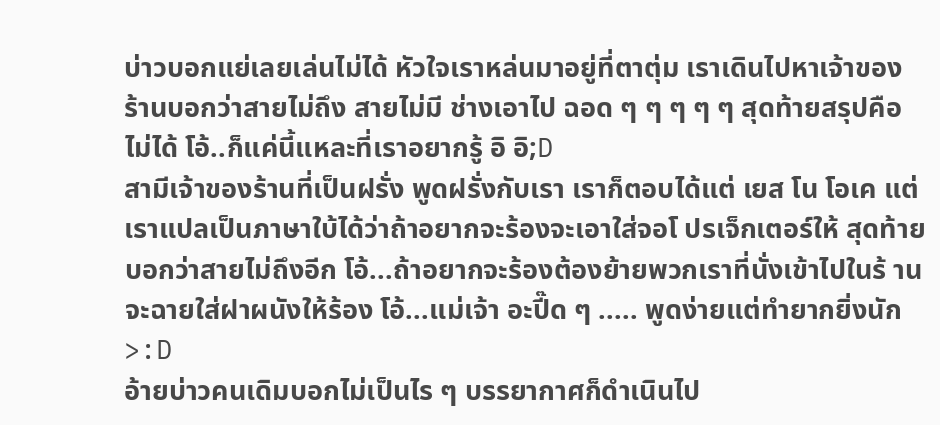บ่าวบอกแย่เลยเล่นไม่ได้ หัวใจเราหล่นมาอยู่ที่ตาตุ่ม เราเดินไปหาเจ้าของร้านบอกว่าสายไม่ถึง สายไม่มี ช่างเอาไป ฉอด ๆ ๆ ๆ ๆ ๆ สุดท้ายสรุปคือ ไม่ได้ โอ้..ก็แค่นี้แหละที่เราอยากรู้ อิ อิ;D
สามีเจ้าของร้านที่เป็นฝรั่ง พูดฝรั่งกับเรา เราก็ตอบได้แต่ เยส โน โอเค แต่เราแปลเป็นภาษาใบ้ได้ว่าถ้าอยากจะร้องจะเอาใส่จอโ ปรเจ็กเตอร์ให้ สุดท้ายบอกว่าสายไม่ถึงอีก โอ้...ถ้าอยากจะร้องต้องย้ายพวกเราที่นั่งเข้าไปในร้ าน จะฉายใส่ฝาผนังให้ร้อง โอ้...แม่เจ้า อะปี๊ด ๆ ..... พูดง่ายแต่ทำยากยิ่งนัก>:D
อ้ายบ่าวคนเดิมบอกไม่เป็นไร ๆ บรรยากาศก็ดำเนินไป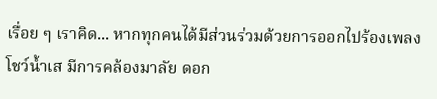เรื่อย ๆ เราคิด... หากทุกคนได้มีส่วนร่วมด้วยการออกไปร้องเพลงโชว์น้ำเส มีการคล้องมาลัย ดอก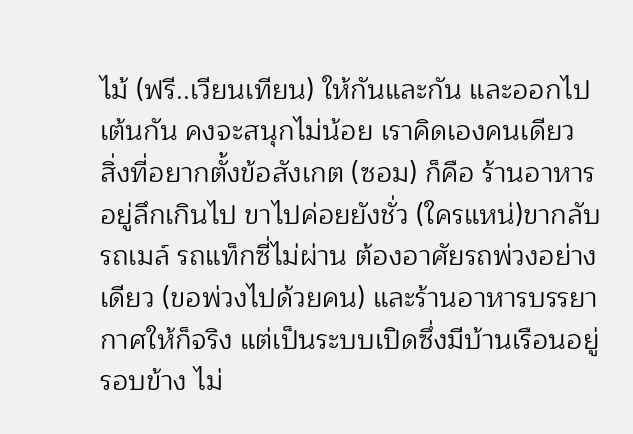ไม้ (ฟรี..เวียนเทียน) ให้กันและกัน และออกไปเต้นกัน คงจะสนุกไม่น้อย เราคิดเองคนเดียว
สิ่งที่อยากตั้งข้อสังเกต (ซอม) ก็คือ ร้านอาหารอยู่ลึกเกินไป ขาไปค่อยยังชั่ว (ใครแหน่)ขากลับ รถเมล์ รถแท็กซี่ไม่ผ่าน ต้องอาศัยรถพ่วงอย่างเดียว (ขอพ่วงไปด้วยคน) และร้านอาหารบรรยากาศให้ก็จริง แต่เป็นระบบเปิดซึ่งมีบ้านเรือนอยู่รอบข้าง ไม่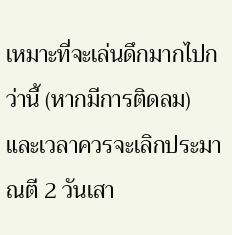เหมาะที่จะเล่นดึกมากไปกว่านี้ (หากมีการติดลม)
และเวลาควรจะเลิกประมาณตี 2 วันเสา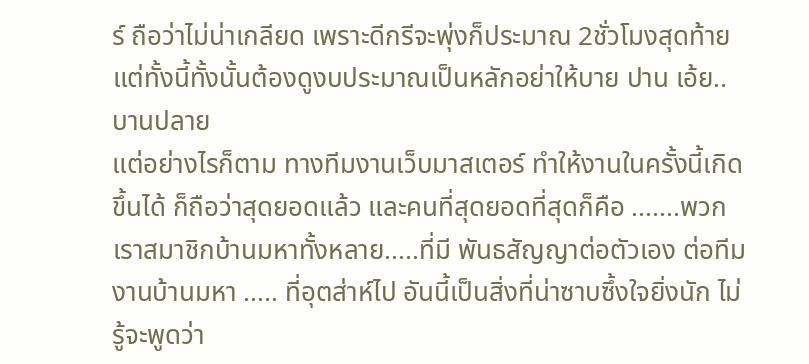ร์ ถือว่าไม่น่าเกลียด เพราะดีกรีจะพุ่งก็ประมาณ 2ชั่วโมงสุดท้าย แต่ทั้งนี้ทั้งนั้นต้องดูงบประมาณเป็นหลักอย่าให้บาย ปาน เอ้ย..บานปลาย
แต่อย่างไรก็ตาม ทางทีมงานเว็บมาสเตอร์ ทำให้งานในครั้งนี้เกิดขึ้นได้ ก็ถือว่าสุดยอดแล้ว และคนที่สุดยอดที่สุดก็คือ .......พวกเราสมาชิกบ้านมหาทั้งหลาย.....ที่มี พันธสัญญาต่อตัวเอง ต่อทีมงานบ้านมหา ..... ที่อุตส่าห์ไป อันนี้เป็นสิ่งที่น่าซาบซึ้งใจยิ่งนัก ไม่รู้จะพูดว่า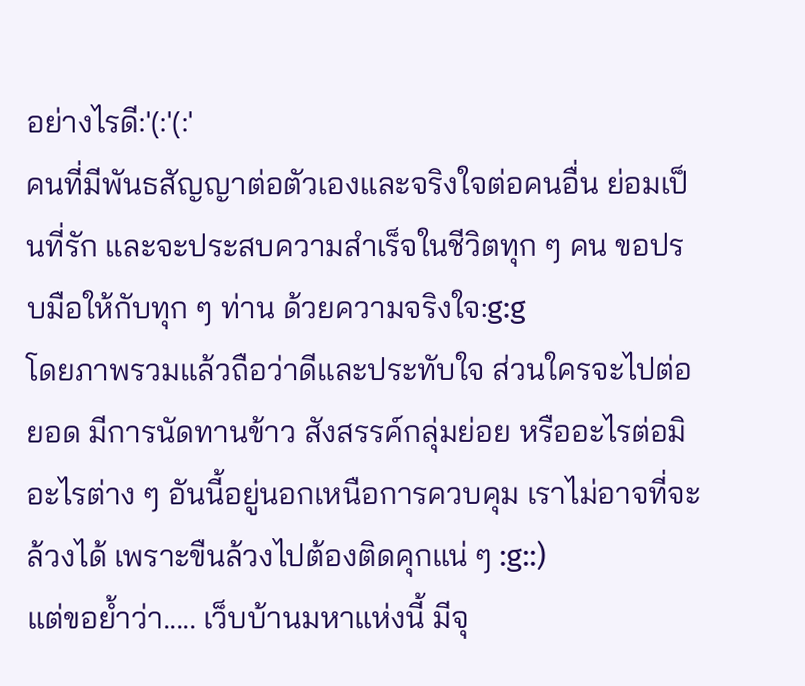อย่างไรดี:'(:'(:'
คนที่มีพันธสัญญาต่อตัวเองและจริงใจต่อคนอื่น ย่อมเป็นที่รัก และจะประสบความสำเร็จในชีวิตทุก ๆ คน ขอปรบมือให้กับทุก ๆ ท่าน ด้วยความจริงใจ:g:g
โดยภาพรวมแล้วถือว่าดีและประทับใจ ส่วนใครจะไปต่อยอด มีการนัดทานข้าว สังสรรค์กลุ่มย่อย หรืออะไรต่อมิอะไรต่าง ๆ อันนี้อยู่นอกเหนือการควบคุม เราไม่อาจที่จะล้วงได้ เพราะขืนล้วงไปต้องติดคุกแน่ ๆ :g::)
แต่ขอย้ำว่า..... เว็บบ้านมหาแห่งนี้ มีจุ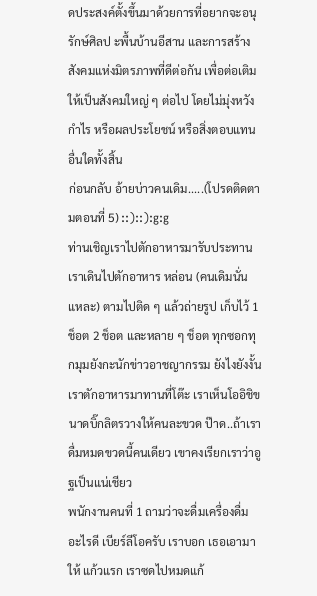ดประสงค์ตั้งขึ้นมาด้วยการที่อยากจะอนุรักษ์ศิลป ะพื้นบ้านอีสาน และการสร้างสังคมแห่งมิตรภาพที่ดีต่อกัน เพื่อต่อเติมให้เป็นสังคมใหญ่ ๆ ต่อไป โดยไม่มุ่งหวังกำไร หรือผลประโยชน์ หรือสิ่งตอบแทนอื่นใดทั้งสิ้น
ก่อนกลับ อ้ายบ่าวคนเดิม.....(โปรดติดตามตอนที่ 5) ::)::):g:g
ท่านเชิญเราไปตักอาหารมารับประทาน เราเดินไปตักอาหาร หล่อน (คนเดิมนั่นแหละ) ตามไปติด ๆ แล้วถ่ายรูป เก็บไว้ 1 ช็อต 2 ช็อต และหลาย ๆ ช็อต ทุกซอกทุกมุมยังกะนักข่าวอาชญากรรม ยังไงยังงั้น
เราตักอาหารมาทานที่โต๊ะ เราเห็นโออิชิขนาดบิ๊กลิตรวางให้คนละขวด ป๊าด..ถ้าเราดื่มหมดขวดนี้คนเดียว เขาคงเรียกเราว่าอูฐเป็นแน่เชียว
พนักงานคนที่ 1 ถามว่าจะดื่มเครื่องดื่มอะไรดี เบียร์ลีโอครับ เราบอก เธอเอามาให้ แก้วแรก เราซดไปหมดแก้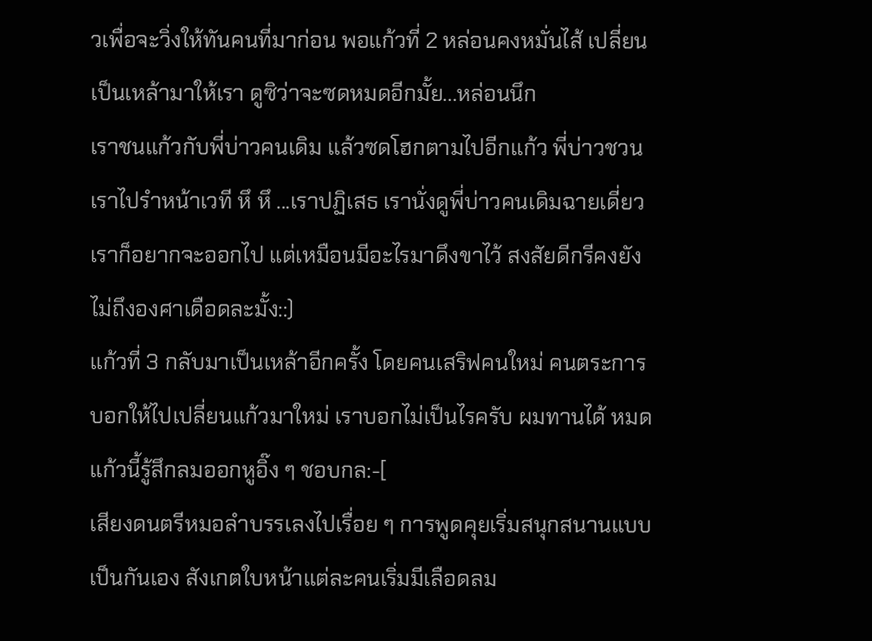วเพื่อจะวิ่งให้ทันคนที่มาก่อน พอแก้วที่ 2 หล่อนคงหมั่นไส้ เปลี่ยนเป็นเหล้ามาให้เรา ดูซิว่าจะซดหมดอีกมั้ย...หล่อนนึก
เราชนแก้วกับพี่บ่าวคนเดิม แล้วซดโฮกตามไปอีกแก้ว พี่บ่าวชวนเราไปรำหน้าเวที หึ หึ ...เราปฏิเสธ เรานั่งดูพี่บ่าวคนเดิมฉายเดี่ยว เราก็อยากจะออกไป แต่เหมือนมีอะไรมาดึงขาไว้ สงสัยดีกรีคงยังไม่ถึงองศาเดือดละมั้ง::)
แก้วที่ 3 กลับมาเป็นเหล้าอีกครั้ง โดยคนเสริฟคนใหม่ คนตระการบอกให้ไปเปลี่ยนแก้วมาใหม่ เราบอกไม่เป็นไรครับ ผมทานได้ หมดแก้วนี้รู้สึกลมออกหูอิ๊ง ๆ ชอบกล:-[
เสียงดนตรีหมอลำบรรเลงไปเรื่อย ๆ การพูดคุยเริ่มสนุกสนานแบบเป็นกันเอง สังเกตใบหน้าแต่ละคนเริ่มมีเลือดลม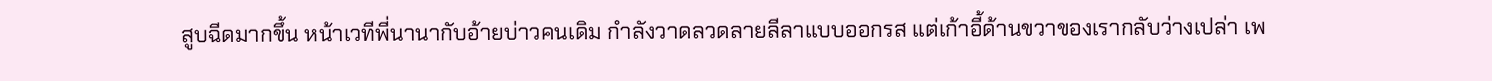สูบฉีดมากขึ้น หน้าเวทีพี่นานากับอ้ายบ่าวคนเดิม กำลังวาดลวดลายลีลาแบบออกรส แต่เก้าอี้ด้านขวาของเรากลับว่างเปล่า เพ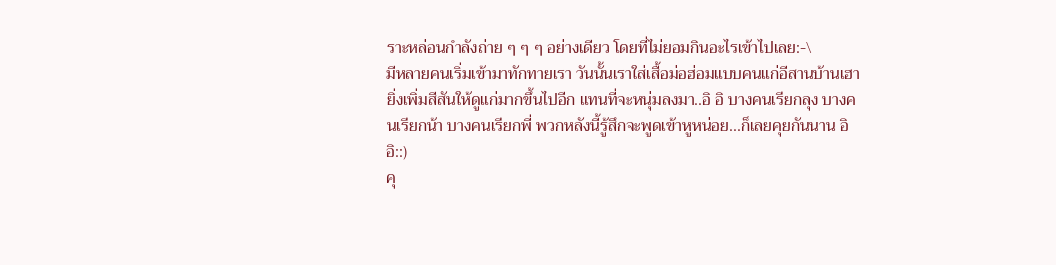ราะหล่อนกำลังถ่าย ๆ ๆ ๆ อย่างเดียว โดยที่ไม่ยอมกินอะไรเข้าไปเลย:-\
มีหลายคนเริ่มเข้ามาทักทายเรา วันนั้นเราใส่เสื้อม่อฮ่อมแบบคนแก่อีสานบ้านเฮา ยิ่งเพิ่มสีสันให้ดูแก่มากขึ้นไปอีก แทนที่จะหนุ่มลงมา..อิ อิ บางคนเรียกลุง บางคนเรียกน้า บางคนเรียกพี่ พวกหลังนี้รู้สึกจะพูดเข้าหูหน่อย...ก็เลยคุยกันนาน อิ อิ::)
คุ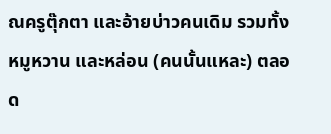ณครูตุ๊กตา และอ้ายบ่าวคนเดิม รวมทั้งหมูหวาน และหล่อน (คนนั้นแหละ) ตลอด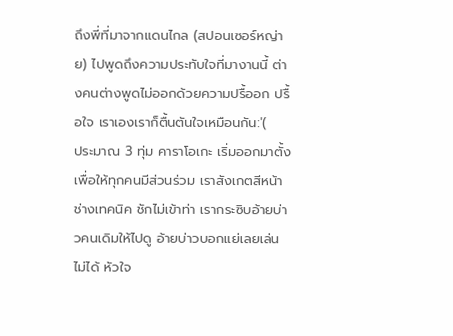ถึงพี่ที่มาจากแดนไกล (สปอนเซอร์หญ่าย) ไปพูดถึงความประทับใจที่มางานนี้ ต่างคนต่างพูดไม่ออกด้วยความปรื้ออก ปรื้อใจ เราเองเราก็ตื้นตันใจเหมือนกัน:'(
ประมาณ 3 ทุ่ม คาราโอเกะ เริ่มออกมาตั้งเพื่อให้ทุกคนมีส่วนร่วม เราสังเกตสีหน้าช่างเทคนิค ชักไม่เข้าท่า เรากระซิบอ้ายบ่าวคนเดิมให้ไปดู อ้ายบ่าวบอกแย่เลยเล่นไม่ได้ หัวใจ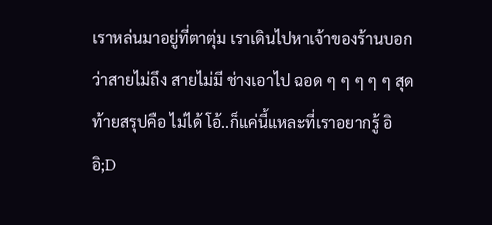เราหล่นมาอยู่ที่ตาตุ่ม เราเดินไปหาเจ้าของร้านบอกว่าสายไม่ถึง สายไม่มี ช่างเอาไป ฉอด ๆ ๆ ๆ ๆ ๆ สุดท้ายสรุปคือ ไม่ได้ โอ้..ก็แค่นี้แหละที่เราอยากรู้ อิ อิ;D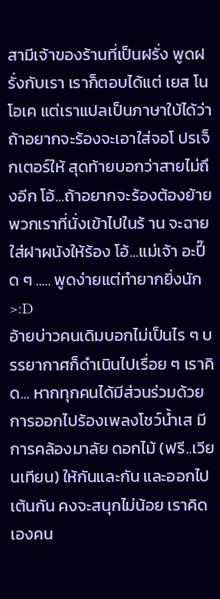สามีเจ้าของร้านที่เป็นฝรั่ง พูดฝรั่งกับเรา เราก็ตอบได้แต่ เยส โน โอเค แต่เราแปลเป็นภาษาใบ้ได้ว่าถ้าอยากจะร้องจะเอาใส่จอโ ปรเจ็กเตอร์ให้ สุดท้ายบอกว่าสายไม่ถึงอีก โอ้...ถ้าอยากจะร้องต้องย้ายพวกเราที่นั่งเข้าไปในร้ าน จะฉายใส่ฝาผนังให้ร้อง โอ้...แม่เจ้า อะปี๊ด ๆ ..... พูดง่ายแต่ทำยากยิ่งนัก>:D
อ้ายบ่าวคนเดิมบอกไม่เป็นไร ๆ บรรยากาศก็ดำเนินไปเรื่อย ๆ เราคิด... หากทุกคนได้มีส่วนร่วมด้วยการออกไปร้องเพลงโชว์น้ำเส มีการคล้องมาลัย ดอกไม้ (ฟรี..เวียนเทียน) ให้กันและกัน และออกไปเต้นกัน คงจะสนุกไม่น้อย เราคิดเองคน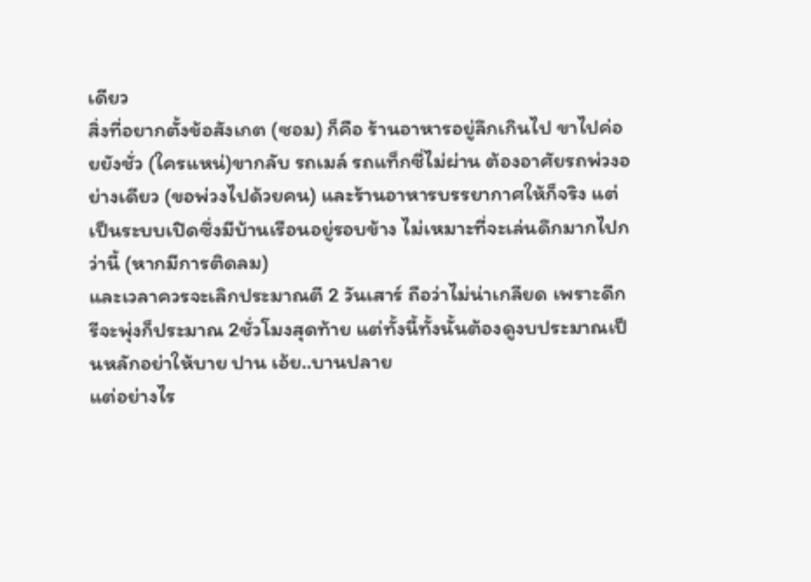เดียว
สิ่งที่อยากตั้งข้อสังเกต (ซอม) ก็คือ ร้านอาหารอยู่ลึกเกินไป ขาไปค่อยยังชั่ว (ใครแหน่)ขากลับ รถเมล์ รถแท็กซี่ไม่ผ่าน ต้องอาศัยรถพ่วงอย่างเดียว (ขอพ่วงไปด้วยคน) และร้านอาหารบรรยากาศให้ก็จริง แต่เป็นระบบเปิดซึ่งมีบ้านเรือนอยู่รอบข้าง ไม่เหมาะที่จะเล่นดึกมากไปกว่านี้ (หากมีการติดลม)
และเวลาควรจะเลิกประมาณตี 2 วันเสาร์ ถือว่าไม่น่าเกลียด เพราะดีกรีจะพุ่งก็ประมาณ 2ชั่วโมงสุดท้าย แต่ทั้งนี้ทั้งนั้นต้องดูงบประมาณเป็นหลักอย่าให้บาย ปาน เอ้ย..บานปลาย
แต่อย่างไร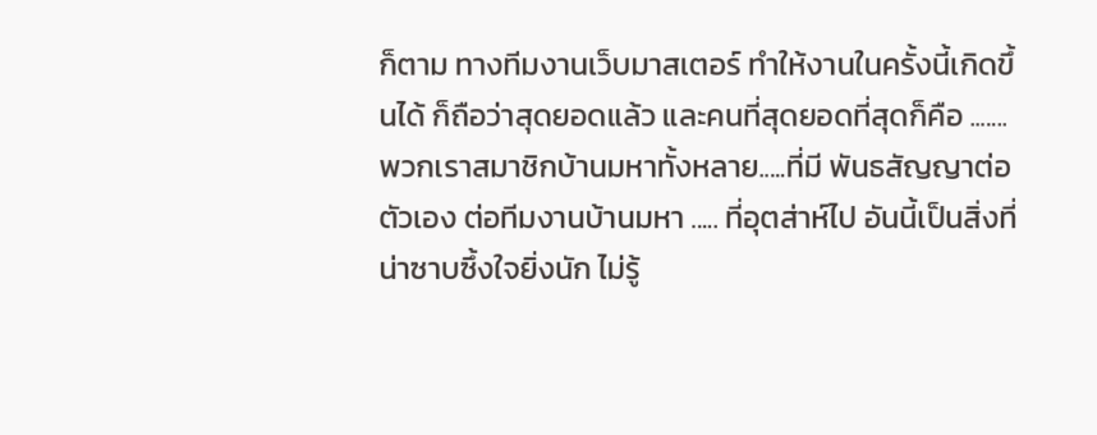ก็ตาม ทางทีมงานเว็บมาสเตอร์ ทำให้งานในครั้งนี้เกิดขึ้นได้ ก็ถือว่าสุดยอดแล้ว และคนที่สุดยอดที่สุดก็คือ .......พวกเราสมาชิกบ้านมหาทั้งหลาย.....ที่มี พันธสัญญาต่อตัวเอง ต่อทีมงานบ้านมหา ..... ที่อุตส่าห์ไป อันนี้เป็นสิ่งที่น่าซาบซึ้งใจยิ่งนัก ไม่รู้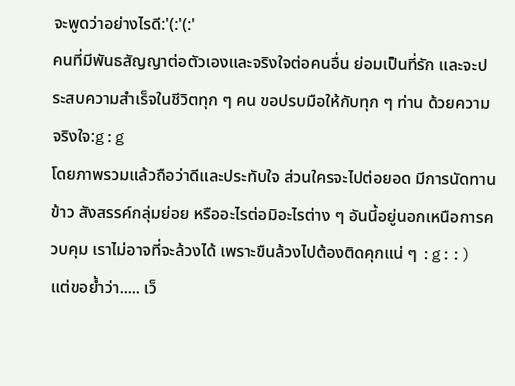จะพูดว่าอย่างไรดี:'(:'(:'
คนที่มีพันธสัญญาต่อตัวเองและจริงใจต่อคนอื่น ย่อมเป็นที่รัก และจะประสบความสำเร็จในชีวิตทุก ๆ คน ขอปรบมือให้กับทุก ๆ ท่าน ด้วยความจริงใจ:g:g
โดยภาพรวมแล้วถือว่าดีและประทับใจ ส่วนใครจะไปต่อยอด มีการนัดทานข้าว สังสรรค์กลุ่มย่อย หรืออะไรต่อมิอะไรต่าง ๆ อันนี้อยู่นอกเหนือการควบคุม เราไม่อาจที่จะล้วงได้ เพราะขืนล้วงไปต้องติดคุกแน่ ๆ :g::)
แต่ขอย้ำว่า..... เว็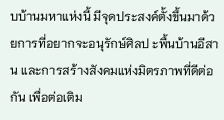บบ้านมหาแห่งนี้ มีจุดประสงค์ตั้งขึ้นมาด้วยการที่อยากจะอนุรักษ์ศิลป ะพื้นบ้านอีสาน และการสร้างสังคมแห่งมิตรภาพที่ดีต่อกัน เพื่อต่อเติม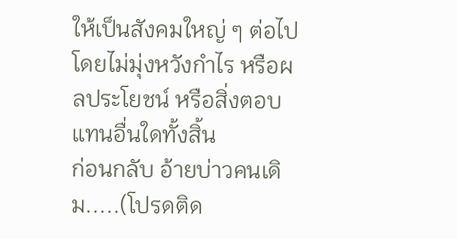ให้เป็นสังคมใหญ่ ๆ ต่อไป โดยไม่มุ่งหวังกำไร หรือผลประโยชน์ หรือสิ่งตอบแทนอื่นใดทั้งสิ้น
ก่อนกลับ อ้ายบ่าวคนเดิม.....(โปรดติด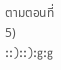ตามตอนที่ 5) ::)::):g:g